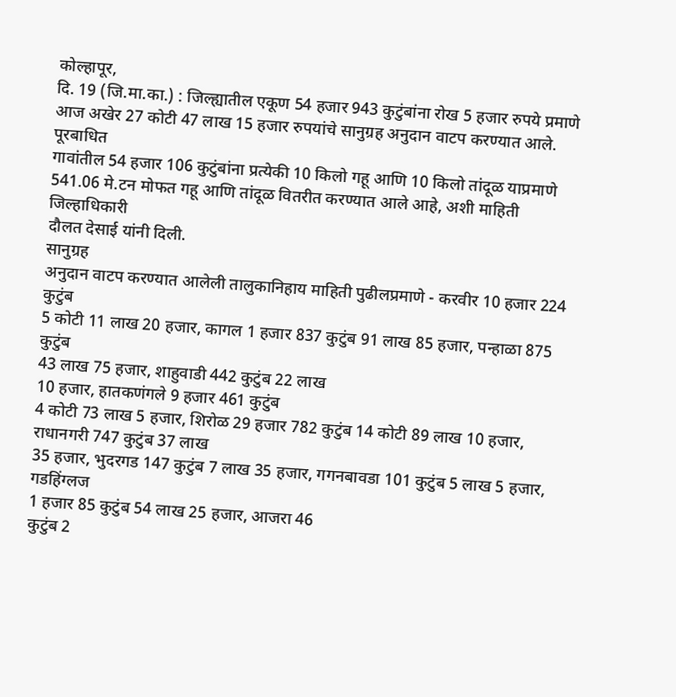कोल्हापूर,
दि. 19 (जि.मा.का.) : जिल्ह्यातील एकूण 54 हजार 943 कुटुंबांना रोख 5 हजार रुपये प्रमाणे
आज अखेर 27 कोटी 47 लाख 15 हजार रुपयांचे सानुग्रह अनुदान वाटप करण्यात आले. पूरबाधित
गावांतील 54 हजार 106 कुटुंबांना प्रत्येकी 10 किलो गहू आणि 10 किलो तांदूळ याप्रमाणे
541.06 मे.टन मोफत गहू आणि तांदूळ वितरीत करण्यात आले आहे, अशी माहिती जिल्हाधिकारी
दौलत देसाई यांनी दिली.
सानुग्रह
अनुदान वाटप करण्यात आलेली तालुकानिहाय माहिती पुढीलप्रमाणे - करवीर 10 हजार 224 कुटुंब
5 कोटी 11 लाख 20 हजार, कागल 1 हजार 837 कुटुंब 91 लाख 85 हजार, पन्हाळा 875 कुटुंब
43 लाख 75 हजार, शाहुवाडी 442 कुटुंब 22 लाख
10 हजार, हातकणंगले 9 हजार 461 कुटुंब
4 कोटी 73 लाख 5 हजार, शिरोळ 29 हजार 782 कुटुंब 14 कोटी 89 लाख 10 हजार, राधानगरी 747 कुटुंब 37 लाख
35 हजार, भुदरगड 147 कुटुंब 7 लाख 35 हजार, गगनबावडा 101 कुटुंब 5 लाख 5 हजार, गडहिंग्लज
1 हजार 85 कुटुंब 54 लाख 25 हजार, आजरा 46
कुटुंब 2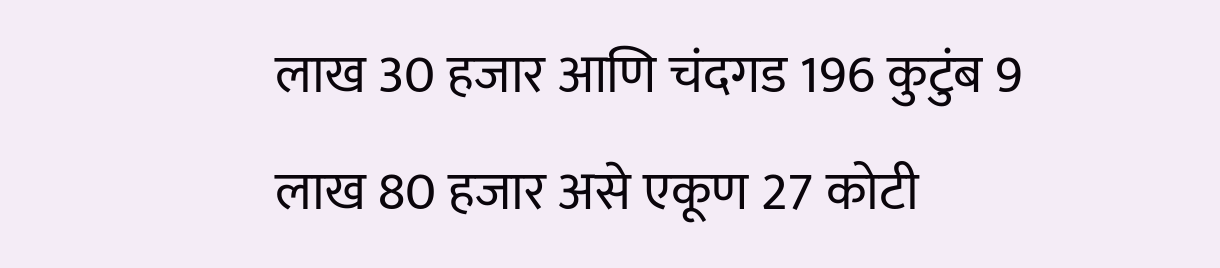लाख 30 हजार आणि चंदगड 196 कुटुंब 9 लाख 80 हजार असे एकूण 27 कोटी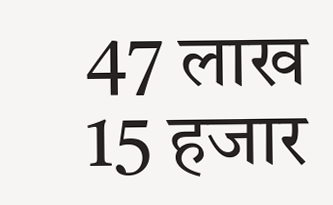47 लाख
15 हजार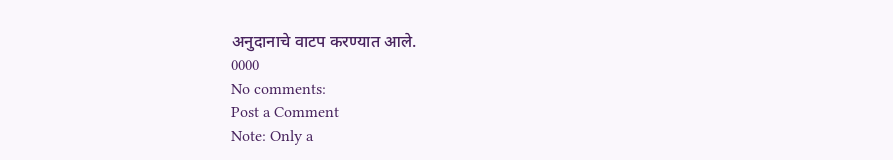अनुदानाचे वाटप करण्यात आले.
0000
No comments:
Post a Comment
Note: Only a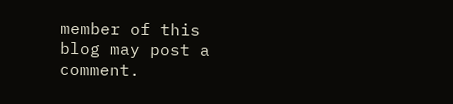member of this blog may post a comment.